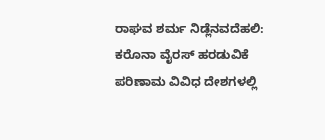ರಾಘವ ಶರ್ಮ ನಿಡ್ಲೆನವದೆಹಲಿ: ಕರೊನಾ ವೈರಸ್ ಹರಡುವಿಕೆ ಪರಿಣಾಮ ವಿವಿಧ ದೇಶಗಳಲ್ಲಿ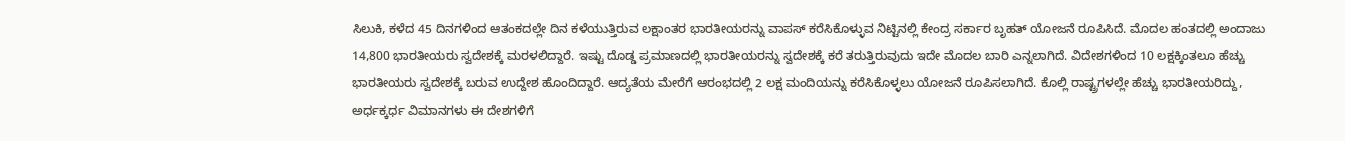ಸಿಲುಕಿ, ಕಳೆದ 45 ದಿನಗಳಿಂದ ಆತಂಕದಲ್ಲೇ ದಿನ ಕಳೆಯುತ್ತಿರುವ ಲಕ್ಷಾಂತರ ಭಾರತೀಯರನ್ನು ವಾಪಸ್ ಕರೆಸಿಕೊಳ್ಳುವ ನಿಟ್ಟಿನಲ್ಲಿ ಕೇಂದ್ರ ಸರ್ಕಾರ ಬೃಹತ್ ಯೋಜನೆ ರೂಪಿಸಿದೆ. ಮೊದಲ ಹಂತದಲ್ಲಿ ಅಂದಾಜು 14,800 ಭಾರತೀಯರು ಸ್ವದೇಶಕ್ಕೆ ಮರಳಲಿದ್ದಾರೆ. ಇಷ್ಟು ದೊಡ್ಡ ಪ್ರಮಾಣದಲ್ಲಿ ಭಾರತೀಯರನ್ನು ಸ್ವದೇಶಕ್ಕೆ ಕರೆ ತರುತ್ತಿರುವುದು ಇದೇ ಮೊದಲ ಬಾರಿ ಎನ್ನಲಾಗಿದೆ. ವಿದೇಶಗಳಿಂದ 10 ಲಕ್ಷಕ್ಕಿಂತಲೂ ಹೆಚ್ಚು ಭಾರತೀಯರು ಸ್ವದೇಶಕ್ಕೆ ಬರುವ ಉದ್ದೇಶ ಹೊಂದಿದ್ದಾರೆ. ಆದ್ಯತೆಯ ಮೇರೆಗೆ ಆರಂಭದಲ್ಲಿ 2 ಲಕ್ಷ ಮಂದಿಯನ್ನು ಕರೆಸಿಕೊಳ್ಳಲು ಯೋಜನೆ ರೂಪಿಸಲಾಗಿದೆ. ಕೊಲ್ಲಿ ರಾಷ್ಟ್ರಗಳಲ್ಲೇ ಹೆಚ್ಚು ಭಾರತೀಯರಿದ್ದು, ಅರ್ಧಕ್ಕರ್ಧ ವಿಮಾನಗಳು ಈ ದೇಶಗಳಿಗೆ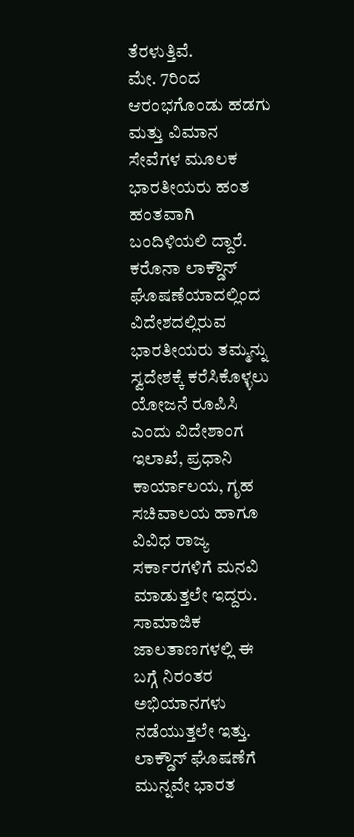ತೆರಳುತ್ತಿವೆ.
ಮೇ. 7ರಿಂದ ಆರಂಭಗೊಂಡು ಹಡಗು ಮತ್ತು ವಿಮಾನ ಸೇವೆಗಳ ಮೂಲಕ ಭಾರತೀಯರು ಹಂತ ಹಂತವಾಗಿ ಬಂದಿಳಿಯಲಿ ದ್ದಾರೆ. ಕರೊನಾ ಲಾಕ್ಡೌನ್ ಘೊಷಣೆಯಾದಲ್ಲಿಂದ ವಿದೇಶದಲ್ಲಿರುವ ಭಾರತೀಯರು ತಮ್ಮನ್ನು ಸ್ವದೇಶಕ್ಕೆ ಕರೆಸಿಕೊಳ್ಳಲು ಯೋಜನೆ ರೂಪಿಸಿ ಎಂದು ವಿದೇಶಾಂಗ ಇಲಾಖೆ, ಪ್ರಧಾನಿ ಕಾರ್ಯಾಲಯ, ಗೃಹ ಸಚಿವಾಲಯ ಹಾಗೂ ವಿವಿಧ ರಾಜ್ಯ ಸರ್ಕಾರಗಳಿಗೆ ಮನವಿ ಮಾಡುತ್ತಲೇ ಇದ್ದರು. ಸಾಮಾಜಿಕ ಜಾಲತಾಣಗಳಲ್ಲಿ ಈ ಬಗ್ಗೆ ನಿರಂತರ ಅಭಿಯಾನಗಳು ನಡೆಯುತ್ತಲೇ ಇತ್ತು. ಲಾಕ್ಡೌನ್ ಘೊಷಣೆಗೆ ಮುನ್ನವೇ ಭಾರತ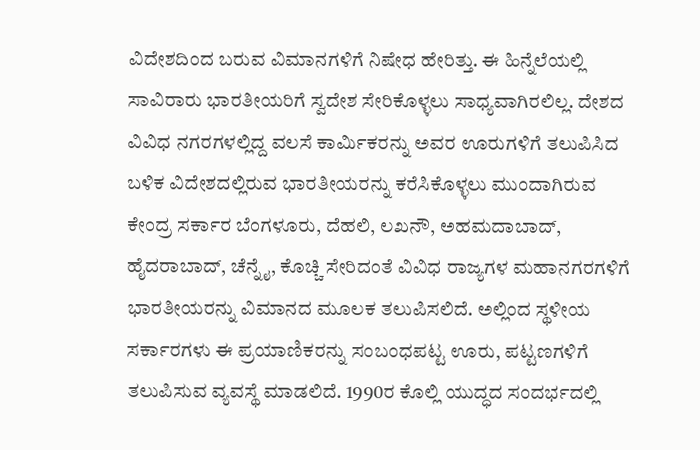ವಿದೇಶದಿಂದ ಬರುವ ವಿಮಾನಗಳಿಗೆ ನಿಷೇಧ ಹೇರಿತ್ತು. ಈ ಹಿನ್ನೆಲೆಯಲ್ಲಿ ಸಾವಿರಾರು ಭಾರತೀಯರಿಗೆ ಸ್ವದೇಶ ಸೇರಿಕೊಳ್ಳಲು ಸಾಧ್ಯವಾಗಿರಲಿಲ್ಲ. ದೇಶದ ವಿವಿಧ ನಗರಗಳಲ್ಲಿದ್ದ ವಲಸೆ ಕಾರ್ವಿುಕರನ್ನು ಅವರ ಊರುಗಳಿಗೆ ತಲುಪಿಸಿದ ಬಳಿಕ ವಿದೇಶದಲ್ಲಿರುವ ಭಾರತೀಯರನ್ನು ಕರೆಸಿಕೊಳ್ಳಲು ಮುಂದಾಗಿರುವ ಕೇಂದ್ರ ಸರ್ಕಾರ ಬೆಂಗಳೂರು, ದೆಹಲಿ, ಲಖನೌ, ಅಹಮದಾಬಾದ್, ಹೈದರಾಬಾದ್, ಚೆನ್ನೈ, ಕೊಚ್ಚಿ ಸೇರಿದಂತೆ ವಿವಿಧ ರಾಜ್ಯಗಳ ಮಹಾನಗರಗಳಿಗೆ ಭಾರತೀಯರನ್ನು ವಿಮಾನದ ಮೂಲಕ ತಲುಪಿಸಲಿದೆ. ಅಲ್ಲಿಂದ ಸ್ಥಳೀಯ ಸರ್ಕಾರಗಳು ಈ ಪ್ರಯಾಣಿಕರನ್ನು ಸಂಬಂಧಪಟ್ಟ ಊರು, ಪಟ್ಟಣಗಳಿಗೆ ತಲುಪಿಸುವ ವ್ಯವಸ್ಥೆ ಮಾಡಲಿದೆ. 1990ರ ಕೊಲ್ಲಿ ಯುದ್ಧದ ಸಂದರ್ಭದಲ್ಲಿ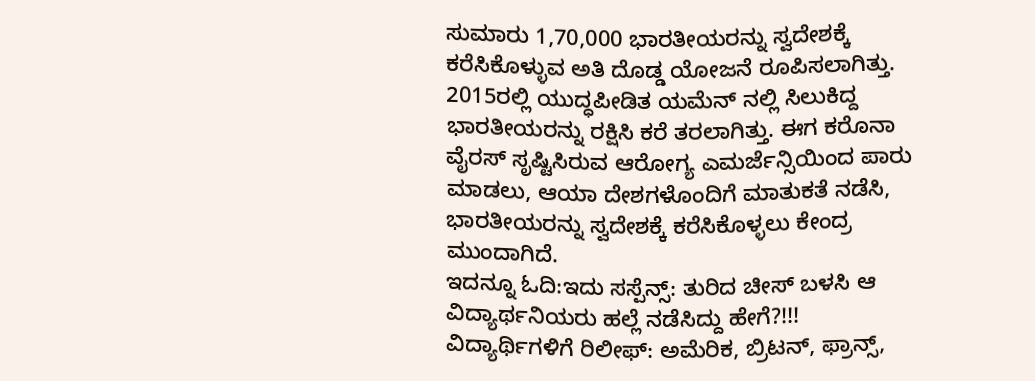ಸುಮಾರು 1,70,000 ಭಾರತೀಯರನ್ನು ಸ್ವದೇಶಕ್ಕೆ ಕರೆಸಿಕೊಳ್ಳುವ ಅತಿ ದೊಡ್ಡ ಯೋಜನೆ ರೂಪಿಸಲಾಗಿತ್ತು. 2015ರಲ್ಲಿ ಯುದ್ಧಪೀಡಿತ ಯಮೆನ್ ನಲ್ಲಿ ಸಿಲುಕಿದ್ದ ಭಾರತೀಯರನ್ನು ರಕ್ಷಿಸಿ ಕರೆ ತರಲಾಗಿತ್ತು. ಈಗ ಕರೊನಾ ವೈರಸ್ ಸೃಷ್ಟಿಸಿರುವ ಆರೋಗ್ಯ ಎಮರ್ಜೆನ್ಸಿಯಿಂದ ಪಾರು ಮಾಡಲು, ಆಯಾ ದೇಶಗಳೊಂದಿಗೆ ಮಾತುಕತೆ ನಡೆಸಿ, ಭಾರತೀಯರನ್ನು ಸ್ವದೇಶಕ್ಕೆ ಕರೆಸಿಕೊಳ್ಳಲು ಕೇಂದ್ರ ಮುಂದಾಗಿದೆ.
ಇದನ್ನೂ ಓದಿ:ಇದು ಸಸ್ಪೆನ್ಸ್: ತುರಿದ ಚೀಸ್ ಬಳಸಿ ಆ ವಿದ್ಯಾರ್ಥನಿಯರು ಹಲ್ಲೆ ನಡೆಸಿದ್ದು ಹೇಗೆ?!!!
ವಿದ್ಯಾರ್ಥಿಗಳಿಗೆ ರಿಲೀಫ್: ಅಮೆರಿಕ, ಬ್ರಿಟನ್, ಫ್ರಾನ್ಸ್,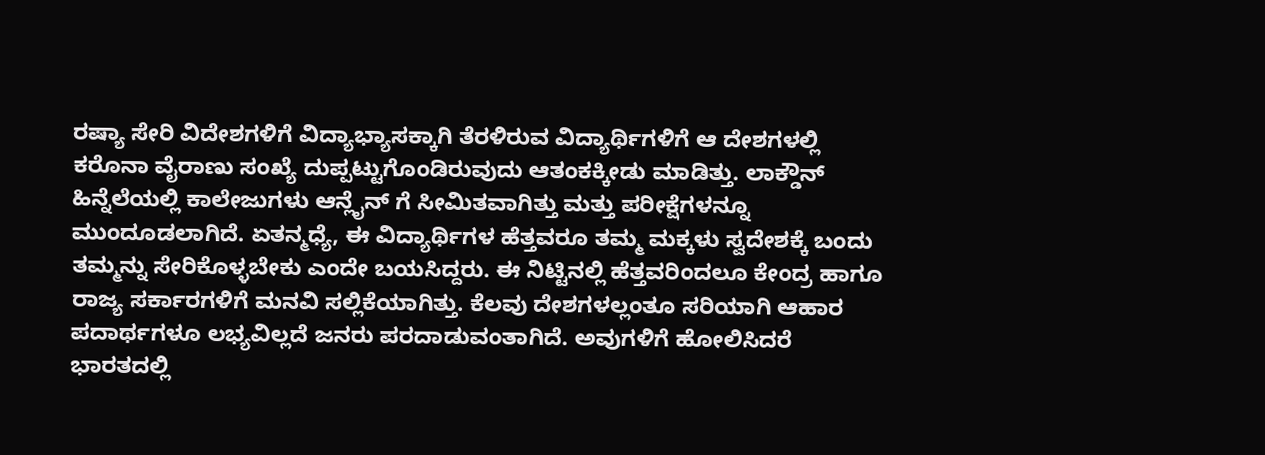ರಷ್ಯಾ ಸೇರಿ ವಿದೇಶಗಳಿಗೆ ವಿದ್ಯಾಭ್ಯಾಸಕ್ಕಾಗಿ ತೆರಳಿರುವ ವಿದ್ಯಾರ್ಥಿಗಳಿಗೆ ಆ ದೇಶಗಳಲ್ಲಿ ಕರೊನಾ ವೈರಾಣು ಸಂಖ್ಯೆ ದುಪ್ಪಟ್ಟುಗೊಂಡಿರುವುದು ಆತಂಕಕ್ಕೀಡು ಮಾಡಿತ್ತು. ಲಾಕ್ಡೌನ್ ಹಿನ್ನೆಲೆಯಲ್ಲಿ ಕಾಲೇಜುಗಳು ಆನ್ಲೈನ್ ಗೆ ಸೀಮಿತವಾಗಿತ್ತು ಮತ್ತು ಪರೀಕ್ಷೆಗಳನ್ನೂ ಮುಂದೂಡಲಾಗಿದೆ. ಏತನ್ಮಧ್ಯೆ, ಈ ವಿದ್ಯಾರ್ಥಿಗಳ ಹೆತ್ತವರೂ ತಮ್ಮ ಮಕ್ಕಳು ಸ್ವದೇಶಕ್ಕೆ ಬಂದು ತಮ್ಮನ್ನು ಸೇರಿಕೊಳ್ಳಬೇಕು ಎಂದೇ ಬಯಸಿದ್ದರು. ಈ ನಿಟ್ಟಿನಲ್ಲಿ ಹೆತ್ತವರಿಂದಲೂ ಕೇಂದ್ರ ಹಾಗೂ ರಾಜ್ಯ ಸರ್ಕಾರಗಳಿಗೆ ಮನವಿ ಸಲ್ಲಿಕೆಯಾಗಿತ್ತು. ಕೆಲವು ದೇಶಗಳಲ್ಲಂತೂ ಸರಿಯಾಗಿ ಆಹಾರ ಪದಾರ್ಥಗಳೂ ಲಭ್ಯವಿಲ್ಲದೆ ಜನರು ಪರದಾಡುವಂತಾಗಿದೆ. ಅವುಗಳಿಗೆ ಹೋಲಿಸಿದರೆ ಭಾರತದಲ್ಲಿ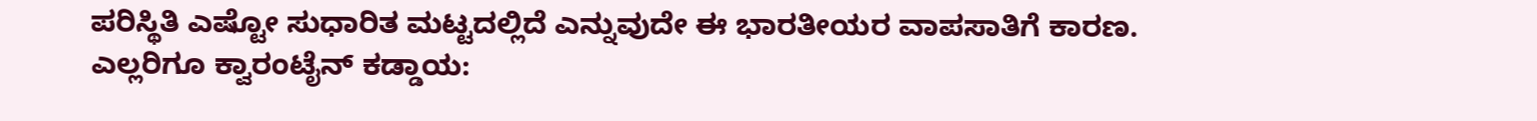ಪರಿಸ್ಥಿತಿ ಎಷ್ಟೋ ಸುಧಾರಿತ ಮಟ್ಟದಲ್ಲಿದೆ ಎನ್ನುವುದೇ ಈ ಭಾರತೀಯರ ವಾಪಸಾತಿಗೆ ಕಾರಣ.
ಎಲ್ಲರಿಗೂ ಕ್ವಾರಂಟೈನ್ ಕಡ್ಡಾಯ: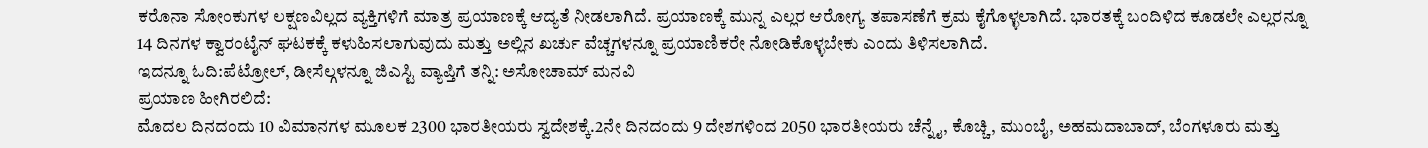ಕರೊನಾ ಸೋಂಕುಗಳ ಲಕ್ಷಣವಿಲ್ಲದ ವ್ಯಕ್ತಿಗಳಿಗೆ ಮಾತ್ರ ಪ್ರಯಾಣಕ್ಕೆ ಆದ್ಯತೆ ನೀಡಲಾಗಿದೆ. ಪ್ರಯಾಣಕ್ಕೆ ಮುನ್ನ ಎಲ್ಲರ ಆರೋಗ್ಯ ತಪಾಸಣೆಗೆ ಕ್ರಮ ಕೈಗೊಳ್ಳಲಾಗಿದೆ. ಭಾರತಕ್ಕೆ ಬಂದಿಳಿದ ಕೂಡಲೇ ಎಲ್ಲರನ್ನೂ 14 ದಿನಗಳ ಕ್ವಾರಂಟೈನ್ ಘಟಕಕ್ಕೆ ಕಳುಹಿಸಲಾಗುವುದು ಮತ್ತು ಅಲ್ಲಿನ ಖರ್ಚು ವೆಚ್ಚಗಳನ್ನೂ ಪ್ರಯಾಣಿಕರೇ ನೋಡಿಕೊಳ್ಳಬೇಕು ಎಂದು ತಿಳಿಸಲಾಗಿದೆ.
ಇದನ್ನೂ ಓದಿ:ಪೆಟ್ರೋಲ್, ಡೀಸೆಲ್ಗಳನ್ನೂ ಜಿಎಸ್ಟಿ ವ್ಯಾಪ್ತಿಗೆ ತನ್ನಿ: ಅಸೋಚಾಮ್ ಮನವಿ
ಪ್ರಯಾಣ ಹೀಗಿರಲಿದೆ:
ಮೊದಲ ದಿನದಂದು 10 ವಿಮಾನಗಳ ಮೂಲಕ 2300 ಭಾರತೀಯರು ಸ್ವದೇಶಕ್ಕೆ.2ನೇ ದಿನದಂದು 9 ದೇಶಗಳಿಂದ 2050 ಭಾರತೀಯರು ಚೆನ್ನೈ, ಕೊಚ್ಚಿ, ಮುಂಬೈ, ಅಹಮದಾಬಾದ್, ಬೆಂಗಳೂರು ಮತ್ತು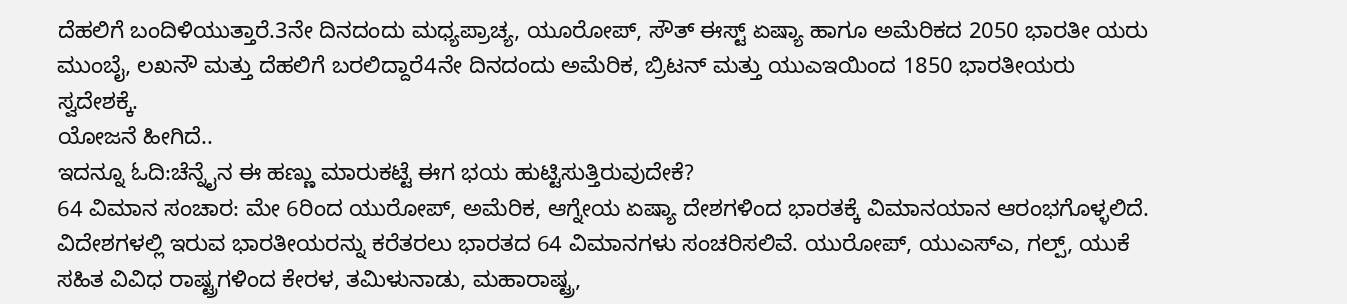ದೆಹಲಿಗೆ ಬಂದಿಳಿಯುತ್ತಾರೆ.3ನೇ ದಿನದಂದು ಮಧ್ಯಪ್ರಾಚ್ಯ, ಯೂರೋಪ್, ಸೌತ್ ಈಸ್ಟ್ ಏಷ್ಯಾ ಹಾಗೂ ಅಮೆರಿಕದ 2050 ಭಾರತೀ ಯರು ಮುಂಬೈ, ಲಖನೌ ಮತ್ತು ದೆಹಲಿಗೆ ಬರಲಿದ್ದಾರೆ4ನೇ ದಿನದಂದು ಅಮೆರಿಕ, ಬ್ರಿಟನ್ ಮತ್ತು ಯುಎಇಯಿಂದ 1850 ಭಾರತೀಯರು ಸ್ವದೇಶಕ್ಕೆ.
ಯೋಜನೆ ಹೀಗಿದೆ..
ಇದನ್ನೂ ಓದಿ:ಚೆನ್ನೈನ ಈ ಹಣ್ಣು ಮಾರುಕಟ್ಟೆ ಈಗ ಭಯ ಹುಟ್ಟಿಸುತ್ತಿರುವುದೇಕೆ?
64 ವಿಮಾನ ಸಂಚಾರ: ಮೇ 6ರಿಂದ ಯುರೋಪ್, ಅಮೆರಿಕ, ಆಗ್ನೇಯ ಏಷ್ಯಾ ದೇಶಗಳಿಂದ ಭಾರತಕ್ಕೆ ವಿಮಾನಯಾನ ಆರಂಭಗೊಳ್ಳಲಿದೆ. ವಿದೇಶಗಳಲ್ಲಿ ಇರುವ ಭಾರತೀಯರನ್ನು ಕರೆತರಲು ಭಾರತದ 64 ವಿಮಾನಗಳು ಸಂಚರಿಸಲಿವೆ. ಯುರೋಪ್, ಯುಎಸ್ಎ, ಗಲ್ಪ್, ಯುಕೆ ಸಹಿತ ವಿವಿಧ ರಾಷ್ಟ್ರಗಳಿಂದ ಕೇರಳ, ತಮಿಳುನಾಡು, ಮಹಾರಾಷ್ಟ್ರ,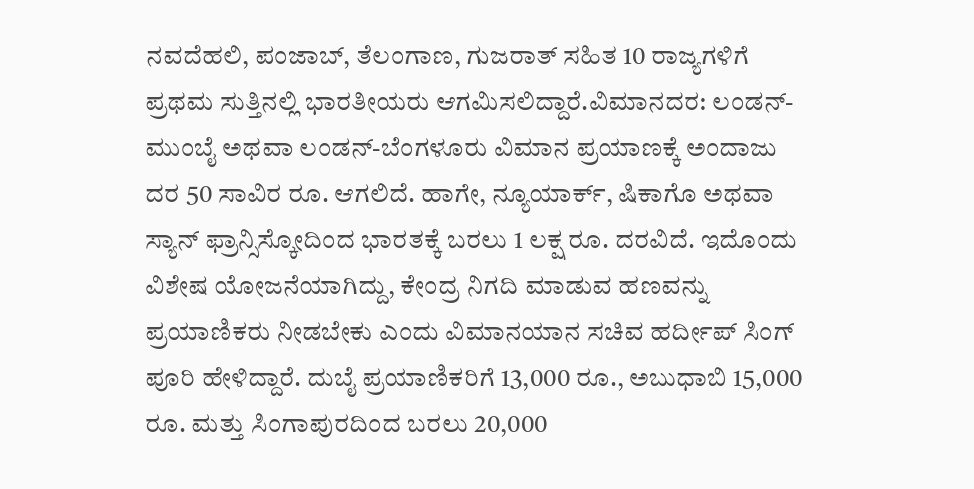ನವದೆಹಲಿ, ಪಂಜಾಬ್, ತೆಲಂಗಾಣ, ಗುಜರಾತ್ ಸಹಿತ 10 ರಾಜ್ಯಗಳಿಗೆ ಪ್ರಥಮ ಸುತ್ತಿನಲ್ಲಿ ಭಾರತೀಯರು ಆಗಮಿಸಲಿದ್ದಾರೆ.ವಿಮಾನದರ: ಲಂಡನ್-ಮುಂಬೈ ಅಥವಾ ಲಂಡನ್-ಬೆಂಗಳೂರು ವಿಮಾನ ಪ್ರಯಾಣಕ್ಕೆ ಅಂದಾಜು ದರ 50 ಸಾವಿರ ರೂ. ಆಗಲಿದೆ. ಹಾಗೇ, ನ್ಯೂಯಾರ್ಕ್, ಷಿಕಾಗೊ ಅಥವಾ ಸ್ಯಾನ್ ಫ್ರಾನ್ಸಿಸ್ಕೋದಿಂದ ಭಾರತಕ್ಕೆ ಬರಲು 1 ಲಕ್ಷ ರೂ. ದರವಿದೆ. ಇದೊಂದು ವಿಶೇಷ ಯೋಜನೆಯಾಗಿದ್ದು, ಕೇಂದ್ರ ನಿಗದಿ ಮಾಡುವ ಹಣವನ್ನು ಪ್ರಯಾಣಿಕರು ನೀಡಬೇಕು ಎಂದು ವಿಮಾನಯಾನ ಸಚಿವ ಹರ್ದೀಪ್ ಸಿಂಗ್ ಪೂರಿ ಹೇಳಿದ್ದಾರೆ. ದುಬೈ ಪ್ರಯಾಣಿಕರಿಗೆ 13,000 ರೂ., ಅಬುಧಾಬಿ 15,000 ರೂ. ಮತ್ತು ಸಿಂಗಾಪುರದಿಂದ ಬರಲು 20,000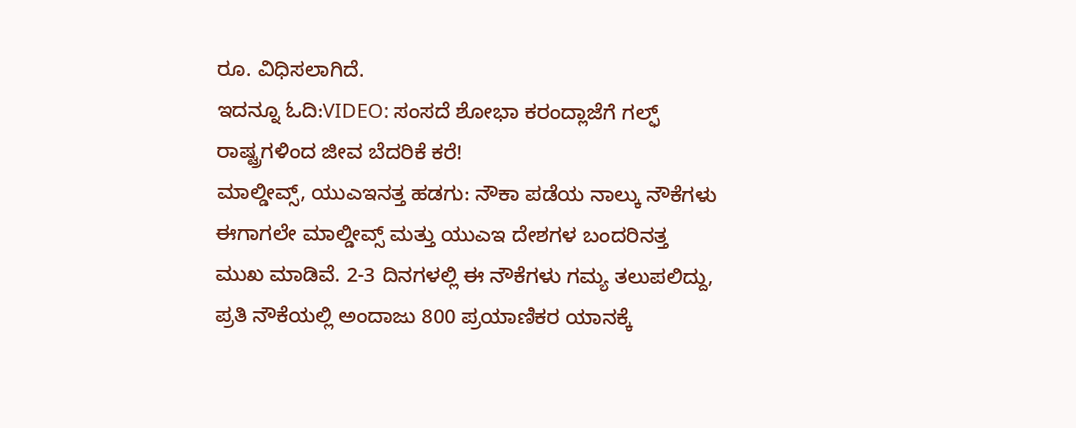ರೂ. ವಿಧಿಸಲಾಗಿದೆ.
ಇದನ್ನೂ ಓದಿ:VIDEO: ಸಂಸದೆ ಶೋಭಾ ಕರಂದ್ಲಾಜೆಗೆ ಗಲ್ಫ್ ರಾಷ್ಟ್ರಗಳಿಂದ ಜೀವ ಬೆದರಿಕೆ ಕರೆ!
ಮಾಲ್ಡೀವ್ಸ್, ಯುಎಇನತ್ತ ಹಡಗು: ನೌಕಾ ಪಡೆಯ ನಾಲ್ಕು ನೌಕೆಗಳು ಈಗಾಗಲೇ ಮಾಲ್ಡೀವ್ಸ್ ಮತ್ತು ಯುಎಇ ದೇಶಗಳ ಬಂದರಿನತ್ತ ಮುಖ ಮಾಡಿವೆ. 2-3 ದಿನಗಳಲ್ಲಿ ಈ ನೌಕೆಗಳು ಗಮ್ಯ ತಲುಪಲಿದ್ದು, ಪ್ರತಿ ನೌಕೆಯಲ್ಲಿ ಅಂದಾಜು 800 ಪ್ರಯಾಣಿಕರ ಯಾನಕ್ಕೆ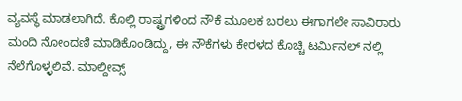ವ್ಯವಸ್ಥೆ ಮಾಡಲಾಗಿದೆ. ಕೊಲ್ಲಿ ರಾಷ್ಟ್ರಗಳಿಂದ ನೌಕೆ ಮೂಲಕ ಬರಲು ಈಗಾಗಲೇ ಸಾವಿರಾರು ಮಂದಿ ನೋಂದಣಿ ಮಾಡಿಕೊಂಡಿದ್ದು, ಈ ನೌಕೆಗಳು ಕೇರಳದ ಕೊಚ್ಚಿ ಟರ್ವಿುನಲ್ ನಲ್ಲಿ ನೆಲೆಗೊಳ್ಳಲಿವೆ. ಮಾಲ್ದೀವ್ಸ್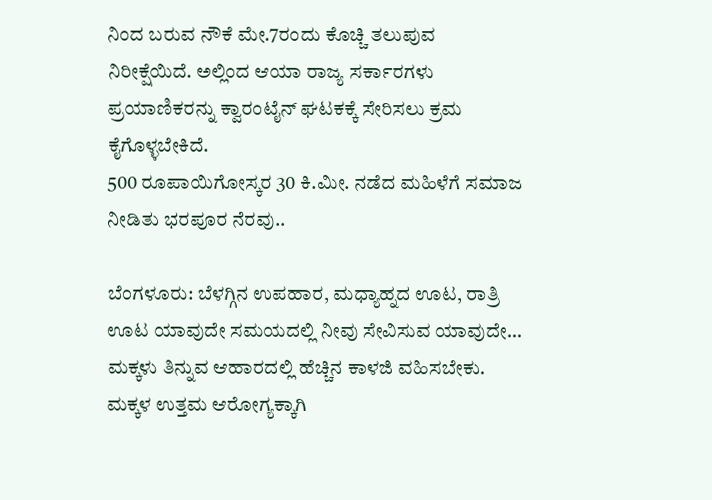ನಿಂದ ಬರುವ ನೌಕೆ ಮೇ.7ರಂದು ಕೊಚ್ಚಿ ತಲುಪುವ ನಿರೀಕ್ಷೆಯಿದೆ. ಅಲ್ಲಿಂದ ಆಯಾ ರಾಜ್ಯ ಸರ್ಕಾರಗಳು ಪ್ರಯಾಣಿಕರನ್ನು ಕ್ವಾರಂಟೈನ್ ಘಟಕಕ್ಕೆ ಸೇರಿಸಲು ಕ್ರಮ ಕೈಗೊಳ್ಳಬೇಕಿದೆ.
500 ರೂಪಾಯಿಗೋಸ್ಕರ 30 ಕಿ.ಮೀ. ನಡೆದ ಮಹಿಳೆಗೆ ಸಮಾಜ ನೀಡಿತು ಭರಪೂರ ನೆರವು..

ಬೆಂಗಳೂರು: ಬೆಳಗ್ಗಿನ ಉಪಹಾರ, ಮಧ್ಯಾಹ್ನದ ಊಟ, ರಾತ್ರಿ ಊಟ ಯಾವುದೇ ಸಮಯದಲ್ಲಿ ನೀವು ಸೇವಿಸುವ ಯಾವುದೇ…
ಮಕ್ಕಳು ತಿನ್ನುವ ಆಹಾರದಲ್ಲಿ ಹೆಚ್ಚಿನ ಕಾಳಜಿ ವಹಿಸಬೇಕು. ಮಕ್ಕಳ ಉತ್ತಮ ಆರೋಗ್ಯಕ್ಕಾಗಿ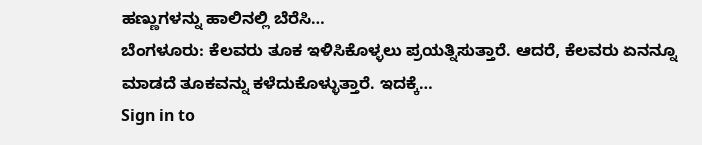ಹಣ್ಣುಗಳನ್ನು ಹಾಲಿನಲ್ಲಿ ಬೆರೆಸಿ…
ಬೆಂಗಳೂರು: ಕೆಲವರು ತೂಕ ಇಳಿಸಿಕೊಳ್ಳಲು ಪ್ರಯತ್ನಿಸುತ್ತಾರೆ. ಆದರೆ, ಕೆಲವರು ಏನನ್ನೂ ಮಾಡದೆ ತೂಕವನ್ನು ಕಳೆದುಕೊಳ್ಳುತ್ತಾರೆ. ಇದಕ್ಕೆ…
Sign in to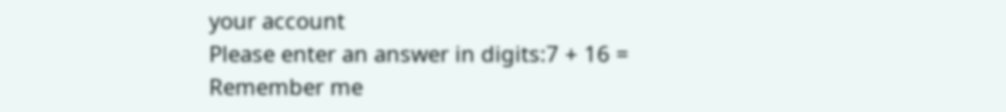your account
Please enter an answer in digits:7 + 16 =
Remember me